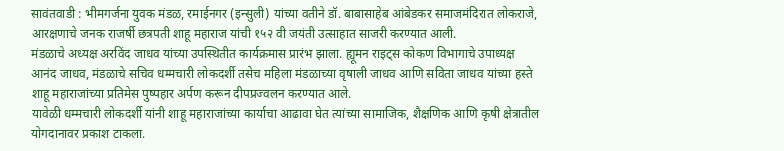सावंतवाडी : भीमगर्जना युवक मंडळ, रमाईनगर (इन्सुली) यांच्या वतीने डॉ. बाबासाहेब आंबेडकर समाजमंदिरात लोकराजे, आरक्षणाचे जनक राजर्षी छत्रपती शाहू महाराज यांची १५२ वी जयंती उत्साहात साजरी करण्यात आली.
मंडळाचे अध्यक्ष अरविंद जाधव यांच्या उपस्थितीत कार्यक्रमास प्रारंभ झाला. ह्यूमन राइट्स कोकण विभागाचे उपाध्यक्ष आनंद जाधव, मंडळाचे सचिव धम्मचारी लोकदर्शी तसेच महिला मंडळाच्या वृषाली जाधव आणि सविता जाधव यांच्या हस्ते शाहू महाराजांच्या प्रतिमेस पुष्पहार अर्पण करून दीपप्रज्वलन करण्यात आले.
यावेळी धम्मचारी लोकदर्शी यांनी शाहू महाराजांच्या कार्याचा आढावा घेत त्यांच्या सामाजिक, शैक्षणिक आणि कृषी क्षेत्रातील योगदानावर प्रकाश टाकला.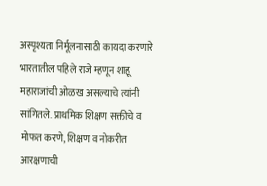अस्पृश्यता निर्मूलनासाठी कायदा करणारे भारतातील पहिले राजे म्हणून शाहू महाराजांची ओळख असल्याचे त्यांनी सांगितले. प्राथमिक शिक्षण सक्तीचे व मोफत करणे, शिक्षण व नोकरीत आरक्षणाची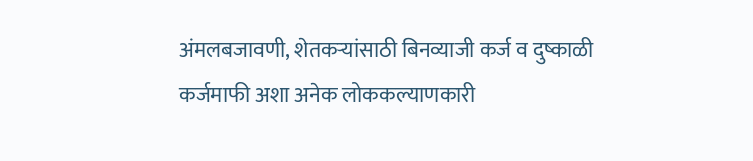अंमलबजावणी, शेतकऱ्यांसाठी बिनव्याजी कर्ज व दुष्काळी कर्जमाफी अशा अनेक लोककल्याणकारी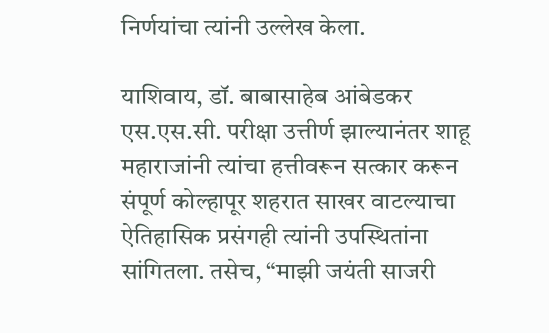निर्णयांचा त्यांनी उल्लेख केला.

याशिवाय, डॉ. बाबासाहेब आंबेडकर एस.एस.सी. परीक्षा उत्तीर्ण झाल्यानंतर शाहू महाराजांनी त्यांचा हत्तीवरून सत्कार करून संपूर्ण कोल्हापूर शहरात साखर वाटल्याचा ऐतिहासिक प्रसंगही त्यांनी उपस्थितांना सांगितला. तसेच, “माझी जयंती साजरी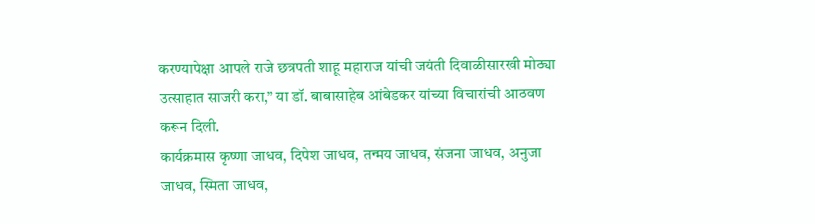करण्यापेक्षा आपले राजे छत्रपती शाहू महाराज यांची जयंती दिवाळीसारखी मोठ्या उत्साहात साजरी करा,” या डॉ. बाबासाहेब आंबेडकर यांच्या विचारांची आठवण करून दिली.
कार्यक्रमास कृष्णा जाधव, दिपेश जाधव, तन्मय जाधव, संजना जाधव, अनुजा जाधव, स्मिता जाधव,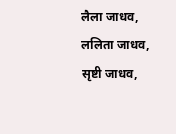लैला जाधव, ललिता जाधव, सृष्टी जाधव,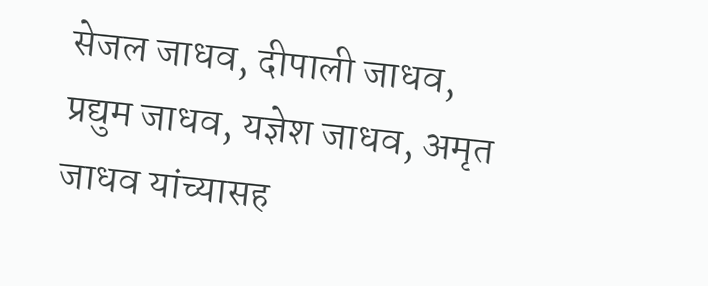सेजल जाधव, दीपाली जाधव, प्रद्युम जाधव, यज्ञेश जाधव, अमृत जाधव यांच्यासह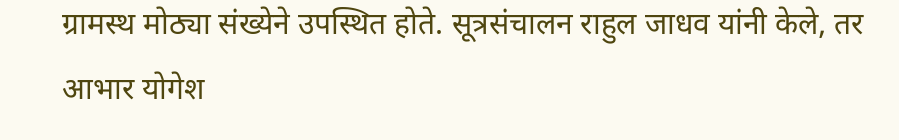ग्रामस्थ मोठ्या संख्येने उपस्थित होते. सूत्रसंचालन राहुल जाधव यांनी केले, तर आभार योगेश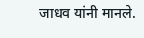जाधव यांनी मानले.